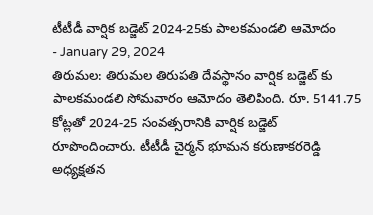టీటీడీ వార్షిక బడ్జెట్ 2024-25కు పాలకమండలి ఆమోదం
- January 29, 2024
తిరుమల: తిరుమల తిరుపతి దేవస్థానం వార్షిక బడ్జెట్ కు పాలకమండలి సోమవారం ఆమోదం తెలిపింది. రూ. 5141.75 కోట్లతో 2024-25 సంవత్సరానికి వార్షిక బడ్జెట్ రూపొందించారు. టీటీడీ చైర్మన్ భూమన కరుణాకరరెడ్డి అధ్యక్షతన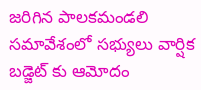జరిగిన పాలకమండలి సమావేశంలో సభ్యులు వార్షిక బడ్జెట్ కు ఆమోదం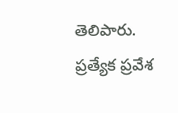తెలిపారు. ప్రత్యేక ప్రవేశ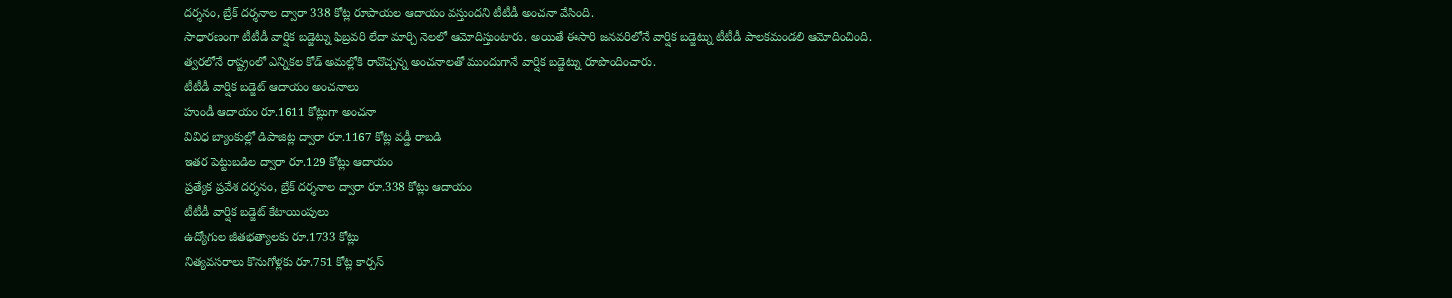దర్శనం, బ్రేక్ దర్శనాల ద్వారా 338 కోట్ల రూపాయల ఆదాయం వస్తుందని టీటీడీ అంచనా వేసింది.
సాధారణంగా టీటీడీ వార్షిక బడ్జెట్ను ఫిబ్రవరి లేదా మార్చి నెలలో ఆమోదిస్తుంటారు. అయితే ఈసారి జనవరిలోనే వార్షిక బడ్జెట్ను టీటీడీ పాలకమండలి ఆమోదించింది. త్వరలోనే రాష్ట్రంలో ఎన్నికల కోడ్ అమల్లోకి రావొచ్చన్న అంచనాలతో ముందుగానే వార్షిక బడ్జెట్ను రూపొందించారు.
టీటీడీ వార్షిక బడ్జెట్ ఆదాయం అంచనాలు
హుండీ ఆదాయం రూ.1611 కోట్లుగా అంచనా
వివిధ బ్యాంకుల్లో డిపాజిట్ల ద్వారా రూ.1167 కోట్ల వడ్డీ రాబడి
ఇతర పెట్టుబడిల ద్వారా రూ.129 కోట్లు ఆదాయం
ప్రత్యేక ప్రవేశ దర్శనం, బ్రేక్ దర్శనాల ద్వారా రూ.338 కోట్లు ఆదాయం
టీటీడీ వార్షిక బడ్జెట్ కేటాయింపులు
ఉద్యోగుల జీతభత్యాలకు రూ.1733 కోట్లు
నిత్యవసరాలు కొనుగోళ్లకు రూ.751 కోట్ల కార్పస్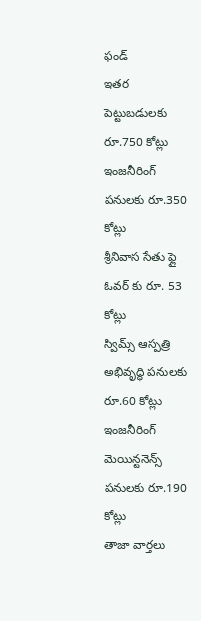ఫండ్
ఇతర పెట్టుబడులకు రూ.750 కోట్లు
ఇంజనీరింగ్ పనులకు రూ.350 కోట్లు
శ్రీనివాస సేతు ఫ్లై ఓవర్ కు రూ. 53 కోట్లు
స్విమ్స్ ఆస్పత్రి అభివృద్ధి పనులకు రూ.60 కోట్లు
ఇంజనీరింగ్ మెయిన్టనెన్స్ పనులకు రూ.190 కోట్లు
తాజా వార్తలు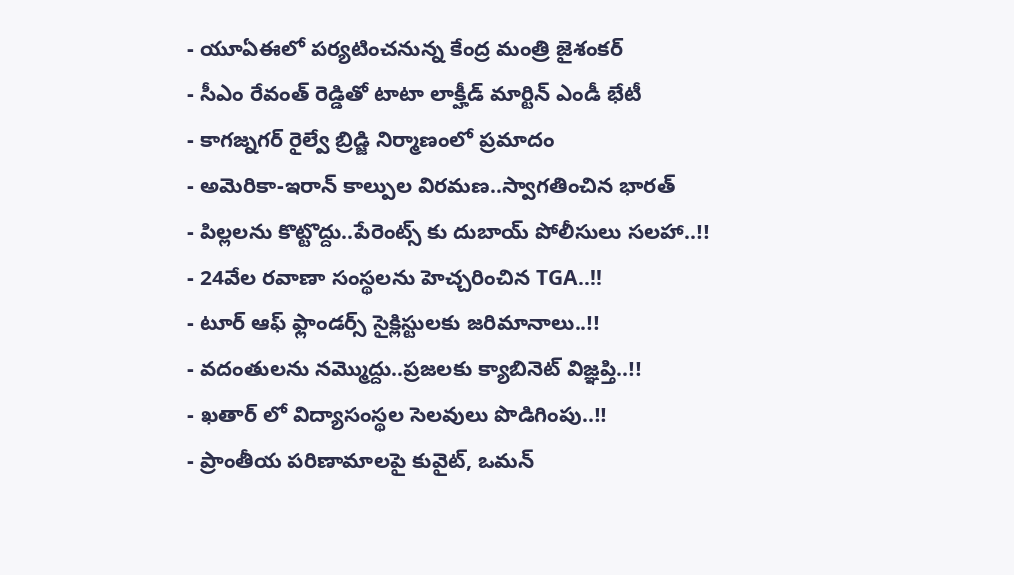- యూఏఈలో పర్యటించనున్న కేంద్ర మంత్రి జైశంకర్
- సీఎం రేవంత్ రెడ్డితో టాటా లాక్హీడ్ మార్టిన్ ఎండీ భేటీ
- కాగజ్నగర్ రైల్వే బ్రిడ్జి నిర్మాణంలో ప్రమాదం
- అమెరికా-ఇరాన్ కాల్పుల విరమణ..స్వాగతించిన భారత్
- పిల్లలను కొట్టొద్దు..పేరెంట్స్ కు దుబాయ్ పోలీసులు సలహా..!!
- 24వేల రవాణా సంస్థలను హెచ్చరించిన TGA..!!
- టూర్ ఆఫ్ ఫ్లాండర్స్ సైక్లిస్టులకు జరిమానాలు..!!
- వదంతులను నమ్మొద్దు..ప్రజలకు క్యాబినెట్ విజ్ఞప్తి..!!
- ఖతార్ లో విద్యాసంస్థల సెలవులు పొడిగింపు..!!
- ప్రాంతీయ పరిణామాలపై కువైట్, ఒమన్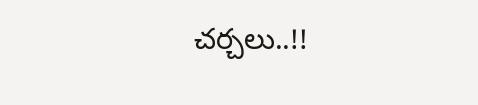చర్చలు..!!